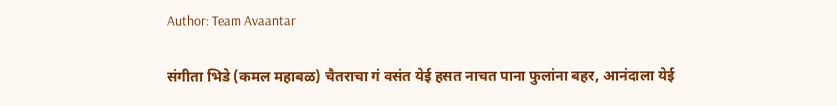Author: Team Avaantar

संगीता भिडे (कमल महाबळ) चैतराचा गं वसंत येई हसत नाचत पाना फुलांना बहर, आनंदाला येई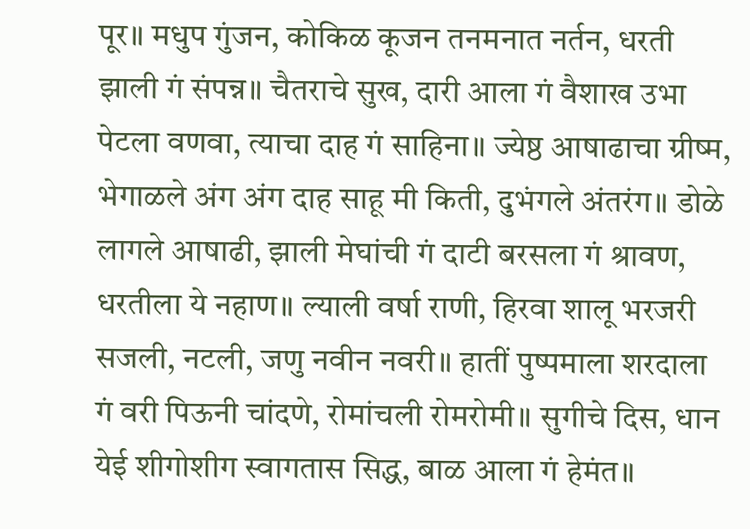पूर॥ मधुप गुंजन, कोकिळ कूजन तनमनात नर्तन, धरती झाली गं संपन्न॥ चैतराचे सुख, दारी आला गं वैशाख उभा पेटला वणवा, त्याचा दाह गं साहिना॥ ज्येष्ठ आषाढाचा ग्रीष्म, भेगाळले अंग अंग दाह साहू मी किती, दुभंगले अंतरंग॥ डोळे लागले आषाढी, झाली मेघांची गं दाटी बरसला गं श्रावण, धरतीला ये नहाण॥ ल्याली वर्षा राणी, हिरवा शालू भरजरी सजली, नटली, जणु नवीन नवरी॥ हातीं पुष्पमाला शरदाला गं वरी पिऊनी चांदणे, रोमांचली रोमरोमी॥ सुगीचे दिस, धान येई शीगोशीग स्वागतास सिद्ध, बाळ आला गं हेमंत॥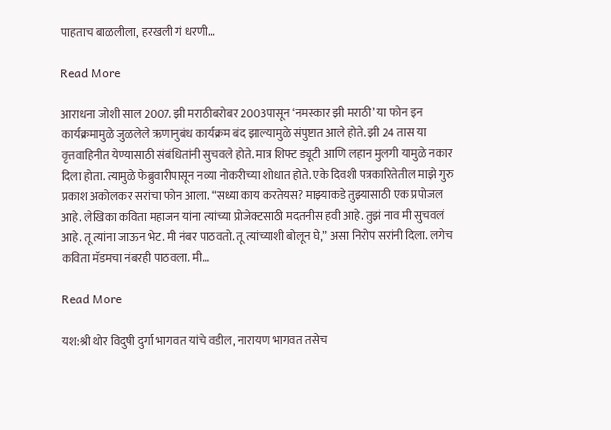पाहताच बाळलीला, हरखली गं धरणी…

Read More

आराधना जोशी साल 2007. झी मराठीबरोबर 2003पासून ‘नमस्कार झी मराठी’ या फोन इन कार्यक्रमामुळे जुळलेले ऋणानुबंध कार्यक्रम बंद झाल्यामुळे संपुष्टात आले होते. झी 24 तास या वृत्तवाहिनीत येण्यासाठी संबंधितांनी सुचवले होते. मात्र शिफ्ट ड्यूटी आणि लहान मुलगी यामुळे नकार दिला होता. त्यामुळे फेब्रुवारीपासून नव्या नोकरीच्या शोधात होते. एके दिवशी पत्रकारितेतील माझे गुरु प्रकाश अकोलकर सरांचा फोन आला. “सध्या काय करतेयस? माझ्याकडे तुझ्यासाठी एक प्रपोजल आहे. लेखिका कविता महाजन यांना त्यांच्या प्रोजेक्टसाठी मदतनीस हवी आहे. तुझं नाव मी सुचवलं आहे. तू त्यांना जाऊन भेट. मी नंबर पाठवतो. तू त्यांच्याशी बोलून घे,” असा निरोप सरांनी दिला. लगेच कविता मॅडमचा नंबरही पाठवला. मी…

Read More

यश:श्री थोर विदुषी दुर्गा भागवत यांचे वडील, नारायण भागवत तसेच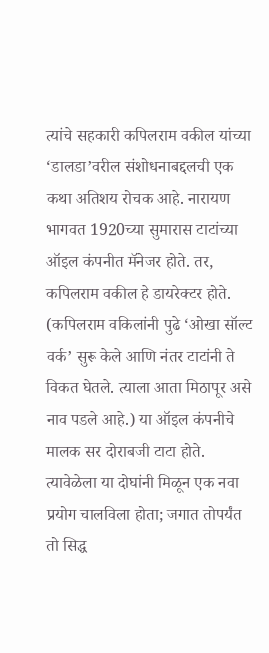त्यांचे सहकारी कपिलराम वकील यांच्या ‘डालडा’वरील संशोधनाबद्दलची एक कथा अतिशय रोचक आहे. नारायण भागवत 1920च्या सुमारास टाटांच्या ऑइल कंपनीत मॅनेजर होते. तर, कपिलराम वकील हे डायरेक्टर होते. (कपिलराम वकिलांनी पुढे ‘ओखा सॉल्ट वर्क’ सुरू केले आणि नंतर टाटांनी ते विकत घेतले. त्याला आता मिठापूर असे नाव पडले आहे.) या ऑइल कंपनीचे मालक सर दोराबजी टाटा होते. त्यावेळेला या दोघांनी मिळून एक नवा प्रयोग चालविला होता; जगात तोपर्यंत तो सिद्ध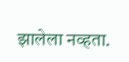झालेला नव्हता.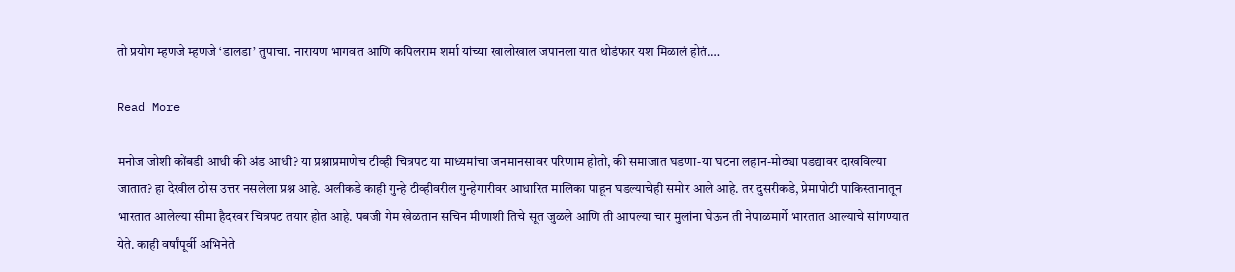तो प्रयोग म्हणजे म्हणजे ‘डालडा’ तुपाचा. नारायण भागवत आणि कपिलराम शर्मा यांच्या खालोखाल जपानला यात थोडंफार यश मिळालं होतं.…

Read More

मनोज जोशी कोंबडी आधी की अंड आधी? या प्रश्नाप्रमाणेच टीव्ही चित्रपट या माध्यमांचा जनमानसावर परिणाम होतो, की समाजात घडणा-या घटना लहान-मोठ्या पडद्यावर दाखविल्या जातात? हा देखील ठोस उत्तर नसलेला प्रश्न आहे. अलीकडे काही गुन्हे टीव्हीवरील गुन्हेगारीवर आधारित मालिका पाहून घडल्याचेही समोर आले आहे. तर दुसरीकडे, प्रेमापोटी पाकिस्तानातून भारतात आलेल्या सीमा हैदरवर चित्रपट तयार होत आहे. पबजी गेम खेळतान सचिन मीणाशी तिचे सूत जुळले आणि ती आपल्या चार मुलांना घेऊन ती नेपाळमार्गे भारतात आल्याचे सांगण्यात येते. काही वर्षांपूर्वी अभिनेते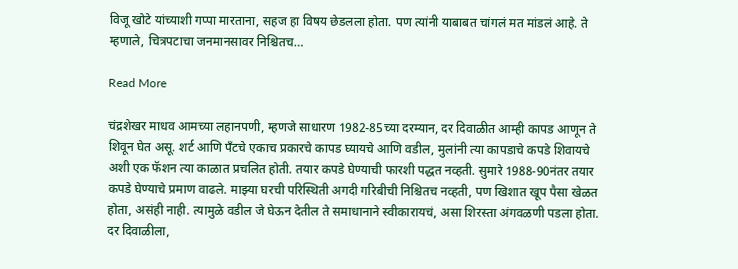विजू खोटे यांच्याशी गप्पा मारताना, सहज हा विषय छेडलला होता. पण त्यांनी याबाबत चांगलं मत मांडलं आहे. ते म्हणाले, चित्रपटाचा जनमानसावर निश्चितच…

Read More

चंद्रशेखर माधव आमच्या लहानपणी, म्हणजे साधारण 1982-85च्या दरम्यान, दर दिवाळीत आम्ही कापड आणून ते शिवून घेत असू. शर्ट आणि पॅंटचे एकाच प्रकारचे कापड घ्यायचे आणि वडील, मुलांनी त्या कापडाचे कपडे शिवायचे अशी एक फॅशन त्या काळात प्रचलित होती. तयार कपडे घेण्याची फारशी पद्धत नव्हती. सुमारे 1988-90नंतर तयार कपडे घेण्याचे प्रमाण वाढले. माझ्या घरची परिस्थिती अगदी गरिबीची निश्चितच नव्हती, पण खिशात खूप पैसा खेळत होता, असंही नाही. त्यामुळे वडील जे घेऊन देतील ते समाधानाने स्वीकारायचं, असा शिरस्ता अंगवळणी पडला होता. दर दिवाळीला,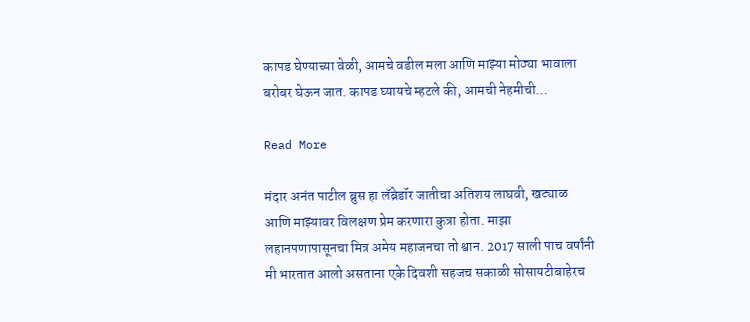कापड घेण्याच्या वेळी, आमचे वडील मला आणि माझ्या मोठ्या भावाला बरोबर घेऊन जात. कापड घ्यायचे म्हटले की, आमची नेहमीची…

Read More

मंदार अनंत पाटील ब्रुस हा लॅब्रेडॉर जातीचा अतिशय लाघवी, खट्याळ आणि माझ्यावर विलक्षण प्रेम करणारा कुत्रा होता. माझा लहानपणापासूनचा मित्र अमेय महाजनचा तो श्वान. 2017 साली पाच वर्षांनी मी भारतात आलो असताना एके दिवशी सहजच सकाळी सोसायटीबाहेरच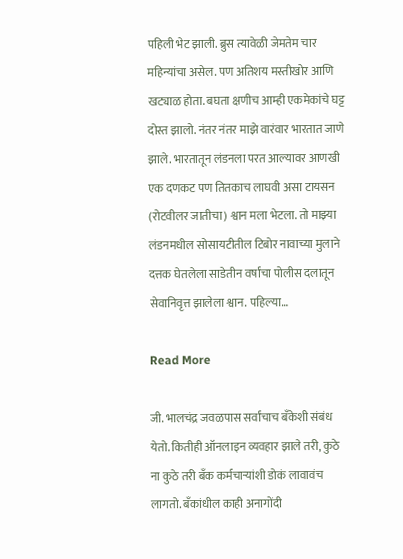पहिली भेट झाली. ब्रुस त्यावेळी जेमतेम चार महिन्यांचा असेल. पण अतिशय मस्तीखोर आणि खट्याळ होता. बघता क्षणीच आम्ही एकमेकांचे घट्ट दोस्त झालो. नंतर नंतर माझे वारंवार भारतात जाणे झाले. भारतातून लंडनला परत आल्यावर आणखी एक दणकट पण तितकाच लाघवी असा टायसन (रोटवीलर जातीचा) श्वान मला भेटला. तो माझ्या लंडनमधील सोसायटीतील टिबोर नावाच्या मुलाने दत्तक घेतलेला साडेतीन वर्षांचा पोलीस दलातून सेवानिवृत्त झालेला श्वान. पहिल्या…

Read More

जी. भालचंद्र जवळपास सर्वांचाच बँकेशी संबंध येतो. कितीही ऑनलाइन व्यवहार झाले तरी, कुठे ना कुठे तरी बँक कर्मचाऱ्यांशी डोकं लावावंच लागतो. बँकांधील काही अनागोंदी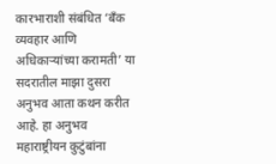कारभाराशी संबंधित ‘बँक व्यवहार आणि अधिकाऱ्यांच्या करामती’ या सदरातील माझा दुसरा अनुभव आता कथन करीत आहे. हा अनुभव महाराष्ट्रीयन कुटुंबांना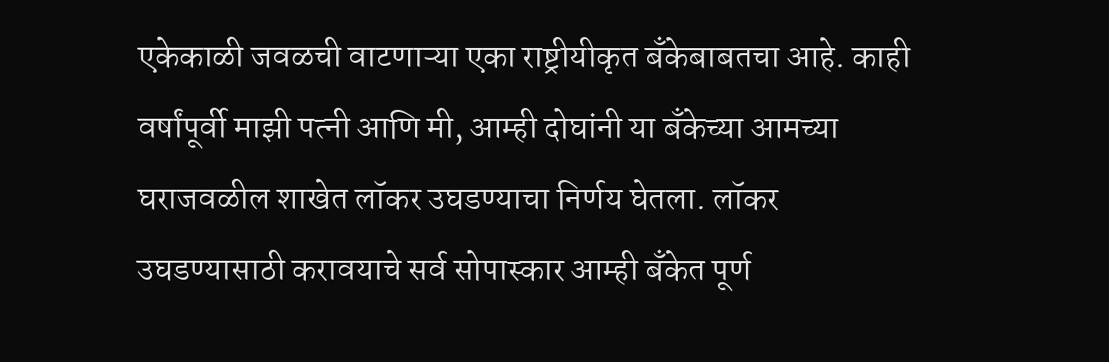एकेकाळी जवळची वाटणाऱ्या एका राष्ट्रीयीकृत बँकेबाबतचा आहे. काही वर्षांपूर्वी माझी पत्नी आणि मी, आम्ही दोघांनी या बँकेच्या आमच्या घराजवळील शाखेत लॉकर उघडण्याचा निर्णय घेतला. लॉकर उघडण्यासाठी करावयाचे सर्व सोपास्कार आम्ही बँकेत पूर्ण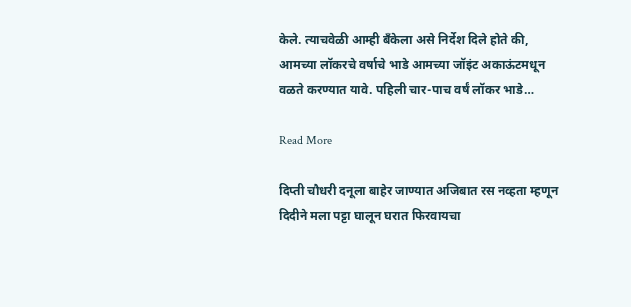केले. त्याचवेळी आम्ही बँकेला असे निर्देश दिले होते की, आमच्या लॉकरचे वर्षाचे भाडे आमच्या जॉइंट अकाऊंटमधून वळते करण्यात यावे. पहिली चार-पाच वर्षं लॉकर भाडे…

Read More

दिप्ती चौधरी दनूला बाहेर जाण्यात अजिबात रस नव्हता म्हणून दिदीने मला पट्टा घालून घरात फिरवायचा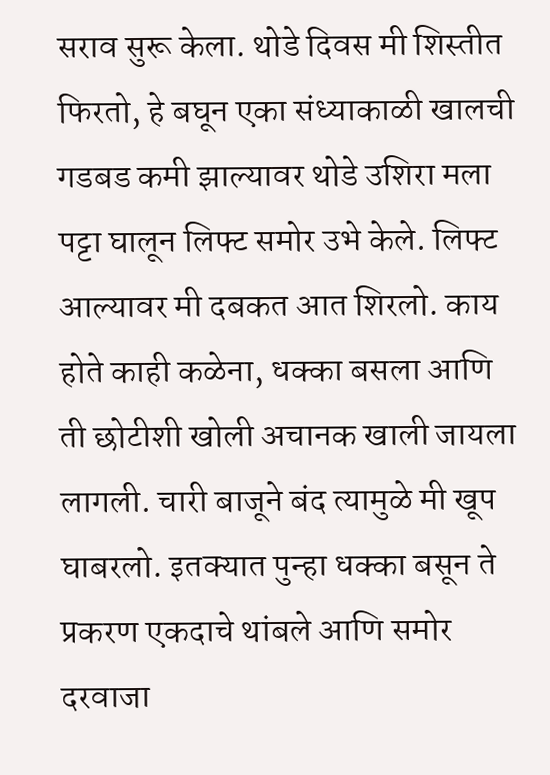सराव सुरू केला. थोडे दिवस मी शिस्तीत फिरतो, हे बघून एका संध्याकाळी खालची गडबड कमी झाल्यावर थोडे उशिरा मला पट्टा घालून लिफ्ट समोर उभे केले. लिफ्ट आल्यावर मी दबकत आत शिरलो. काय होते काही कळेना, धक्का बसला आणि ती छोटीशी खोली अचानक खाली जायला लागली. चारी बाजूने बंद त्यामुळे मी खूप घाबरलो. इतक्यात पुन्हा धक्का बसून ते प्रकरण एकदाचे थांबले आणि समोर दरवाजा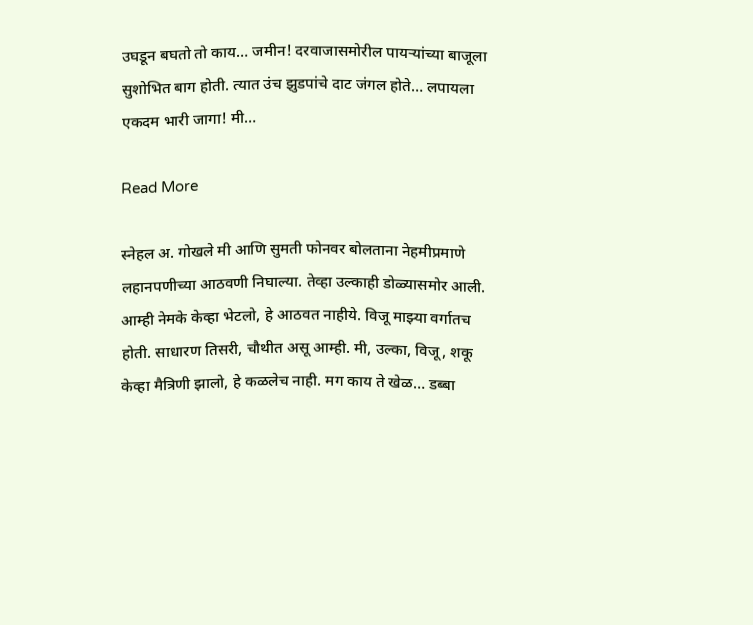उघडून बघतो तो काय… जमीन! दरवाजासमोरील पायऱ्यांच्या बाजूला सुशोभित बाग होती. त्यात उंच झुडपांचे दाट जंगल होते… लपायला एकदम भारी जागा! मी…

Read More

स्नेहल अ. गोखले मी आणि सुमती फोनवर बोलताना नेहमीप्रमाणे लहानपणीच्या आठवणी निघाल्या. तेव्हा उल्काही डोळ्यासमोर आली. आम्ही नेमके केव्हा भेटलो, हे आठवत नाहीये. विजू माझ्या वर्गातच होती. साधारण तिसरी, चौथीत असू आम्ही. मी, उल्का, विजू, शकू केव्हा मैत्रिणी झालो, हे कळलेच नाही. मग काय ते खेळ… डब्बा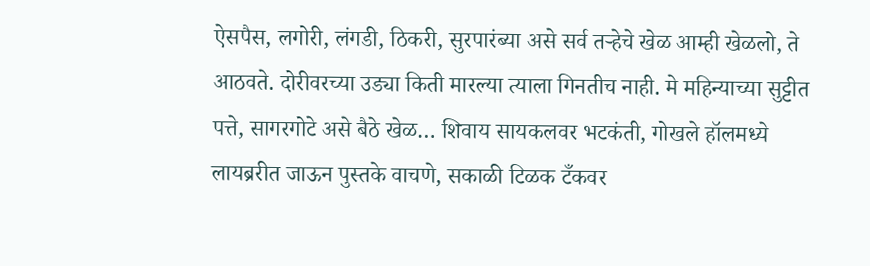ऐसपैस, लगोरी, लंगडी, ठिकरी, सुरपारंब्या असे सर्व तऱ्हेचे खेळ आम्ही खेळलो, ते आठवते. दोरीवरच्या उड्या किती मारल्या त्याला गिनतीच नाही. मे महिन्याच्या सुट्टीत पत्ते, सागरगोटे असे बैठे खेळ… शिवाय सायकलवर भटकंती, गोखले हॉलमध्ये लायब्ररीत जाऊन पुस्तके वाचणे, सकाळी टिळक टँकवर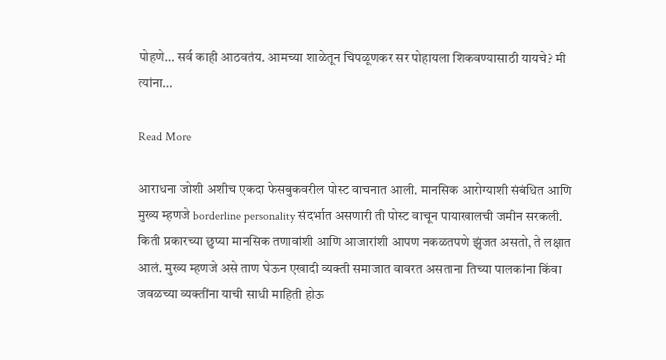पोहणे… सर्व काही आठवतंय. आमच्या शाळेतून चिपळूणकर सर पोहायला शिकवण्यासाठी यायचे? मी त्यांना…

Read More

आराधना जोशी अशीच एकदा फेसबुकवरील पोस्ट वाचनात आली. मानसिक आरोग्याशी संबंधित आणि मुख्य म्हणजे borderline personality संदर्भात असणारी ती पोस्ट वाचून पायाखालची जमीन सरकली. किती प्रकारच्या छुप्या मानसिक तणावांशी आणि आजारांशी आपण नकळतपणे झुंजत असतो, ते लक्षात आलं. मुख्य म्हणजे असे ताण घेऊन एखादी व्यक्ती समाजात वावरत असताना तिच्या पालकांना किंवा जवळच्या व्यक्तींना याची साधी माहिती होऊ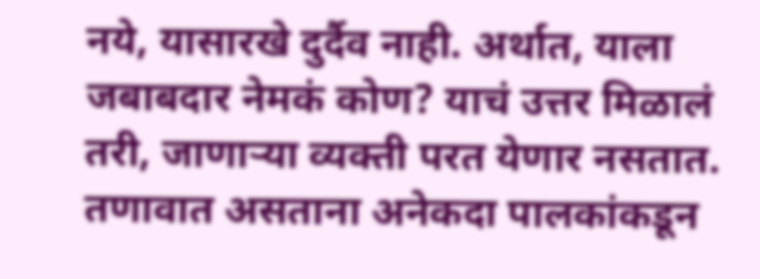नये, यासारखे दुर्दैव नाही. अर्थात, याला जबाबदार नेमकं कोण? याचं उत्तर मिळालं तरी, जाणाऱ्या व्यक्ती परत येणार नसतात. तणावात असताना अनेकदा पालकांकडून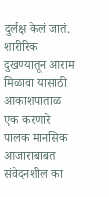दुर्लक्ष केलं जातं. शारीरिक दुखण्यातून आराम मिळावा यासाठी आकाशपाताळ एक करणारे पालक मानसिक आजाराबाबत संवेदनशील का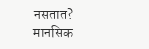नसतात? मानसिक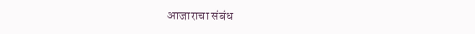आजाराचा संबंध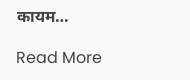कायम…

Read More